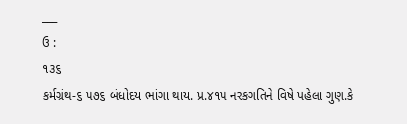___
ઉ :
૧૩૬
કર્મગ્રંથ-૬ ૫૭૬ બંધોદય ભાંગા થાય. પ્ર.૪૧૫ નરકગતિને વિષે પહેલા ગુણ.કે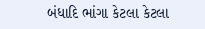બંધાદિ ભાંગા કેટલા કેટલા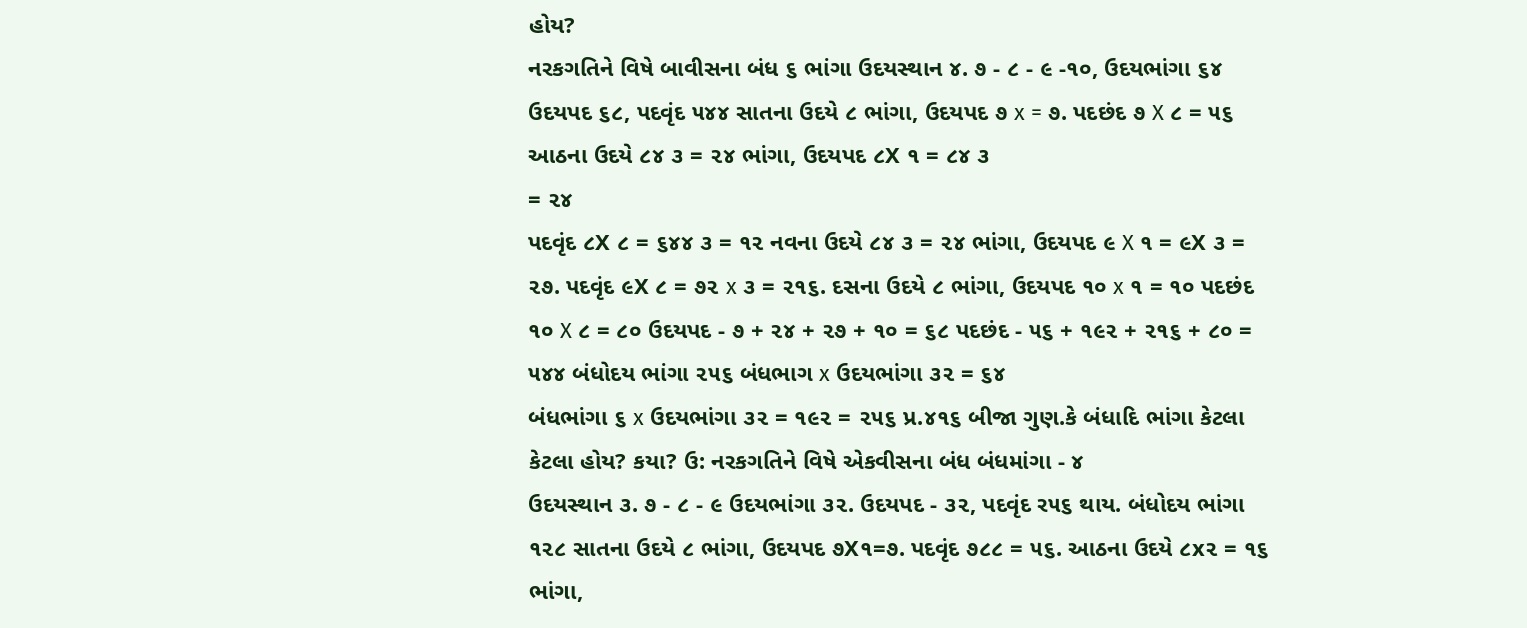હોય?
નરકગતિને વિષે બાવીસના બંધ ૬ ભાંગા ઉદયસ્થાન ૪. ૭ - ૮ - ૯ -૧૦, ઉદયભાંગા ૬૪ ઉદયપદ ૬૮, પદવૃંદ ૫૪૪ સાતના ઉદયે ૮ ભાંગા, ઉદયપદ ૭ x = ૭. પદછંદ ૭ X ૮ = ૫૬ આઠના ઉદયે ૮૪ ૩ = ૨૪ ભાંગા, ઉદયપદ ૮X ૧ = ૮૪ ૩
= ૨૪
પદવૃંદ ૮X ૮ = ૬૪૪ ૩ = ૧૨ નવના ઉદયે ૮૪ ૩ = ૨૪ ભાંગા, ઉદયપદ ૯ X ૧ = ૯X ૩ = ૨૭. પદવૃંદ ૯X ૮ = ૭૨ x ૩ = ૨૧૬. દસના ઉદયે ૮ ભાંગા, ઉદયપદ ૧૦ x ૧ = ૧૦ પદછંદ ૧૦ X ૮ = ૮૦ ઉદયપદ - ૭ + ૨૪ + ૨૭ + ૧૦ = ૬૮ પદછંદ - ૫૬ + ૧૯૨ + ૨૧૬ + ૮૦ = ૫૪૪ બંધોદય ભાંગા ૨૫૬ બંધભાગ x ઉદયભાંગા ૩૨ = ૬૪
બંધભાંગા ૬ x ઉદયભાંગા ૩૨ = ૧૯૨ = ૨૫૬ પ્ર.૪૧૬ બીજા ગુણ.કે બંધાદિ ભાંગા કેટલા કેટલા હોય? કયા? ઉ: નરકગતિને વિષે એકવીસના બંધ બંધમાંગા - ૪
ઉદયસ્થાન ૩. ૭ - ૮ - ૯ ઉદયભાંગા ૩૨. ઉદયપદ - ૩૨, પદવૃંદ ર૫૬ થાય. બંધોદય ભાંગા ૧૨૮ સાતના ઉદયે ૮ ભાંગા, ઉદયપદ ૭X૧=૭. પદવૃંદ ૭૮૮ = ૫૬. આઠના ઉદયે ૮x૨ = ૧૬ ભાંગા,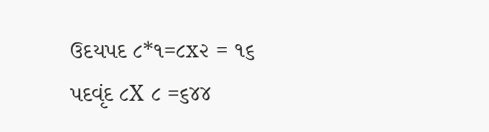ઉદયપદ ૮*૧=૮x૨ = ૧૬ પદવૃંદ ૮X ૮ =૬૪૪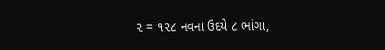૨ = ૧૨૮ નવના ઉદયે ૮ ભાંગા,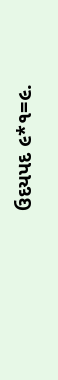ઉદયપદ ૯*૧=૯.